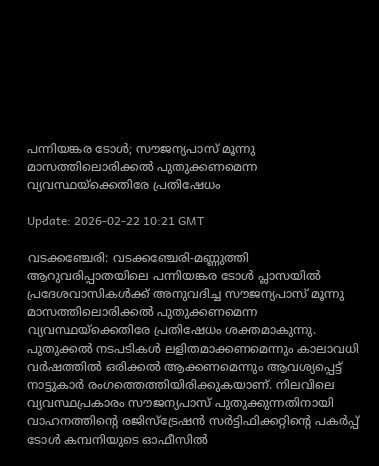പന്നിയങ്കര ടോള്‍; സൗജന്യപാസ് മൂന്നു മാസത്തിലൊരിക്കല്‍ പുതുക്കണമെന്ന വ്യവസ്ഥയ്‌ക്കെതിരേ പ്രതിഷേധം

Update: 2026-02-22 10:21 GMT

വടക്കഞ്ചേരി: വടക്കഞ്ചേരി-മണ്ണുത്തി ആറുവരിപ്പാതയിലെ പന്നിയങ്കര ടോള്‍ പ്ലാസയില്‍ പ്രദേശവാസികള്‍ക്ക് അനുവദിച്ച സൗജന്യപാസ് മൂന്നു മാസത്തിലൊരിക്കല്‍ പുതുക്കണമെന്ന വ്യവസ്ഥയ്‌ക്കെതിരേ പ്രതിഷേധം ശക്തമാകുന്നു. പുതുക്കല്‍ നടപടികള്‍ ലളിതമാക്കണമെന്നും കാലാവധി വര്‍ഷത്തില്‍ ഒരിക്കല്‍ ആക്കണമെന്നും ആവശ്യപ്പെട്ട് നാട്ടുകാര്‍ രംഗത്തെത്തിയിരിക്കുകയാണ്. നിലവിലെ വ്യവസ്ഥപ്രകാരം സൗജന്യപാസ് പുതുക്കുന്നതിനായി വാഹനത്തിന്റെ രജിസ്‌ട്രേഷന്‍ സര്‍ട്ടിഫിക്കറ്റിന്റെ പകര്‍പ്പ് ടോള്‍ കമ്പനിയുടെ ഓഫീസില്‍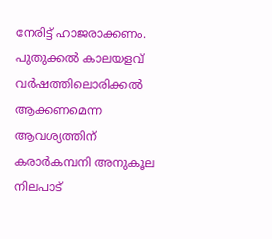നേരിട്ട് ഹാജരാക്കണം. പുതുക്കല്‍ കാലയളവ് വര്‍ഷത്തിലൊരിക്കല്‍ ആക്കണമെന്ന ആവശ്യത്തിന് കരാര്‍കമ്പനി അനുകൂല നിലപാട്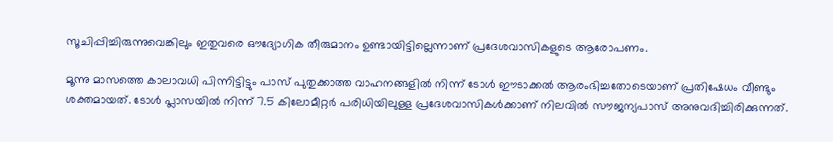സൂചിപ്പിച്ചിരുന്നുവെങ്കിലും ഇതുവരെ ഔദ്യോഗിക തീരുമാനം ഉണ്ടായിട്ടില്ലെന്നാണ് പ്രദേശവാസികളുടെ ആരോപണം.

മൂന്നു മാസത്തെ കാലാവധി പിന്നിട്ടിട്ടും പാസ് പുതുക്കാത്ത വാഹനങ്ങളില്‍ നിന്ന് ടോള്‍ ഈടാക്കല്‍ ആരംഭിച്ചതോടെയാണ് പ്രതിഷേധം വീണ്ടും ശക്തമായത്. ടോള്‍ പ്ലാസയില്‍ നിന്ന് 7.5 കിലോമീറ്റര്‍ പരിധിയിലുള്ള പ്രദേശവാസികള്‍ക്കാണ് നിലവില്‍ സൗജന്യപാസ് അനുവദിച്ചിരിക്കുന്നത്.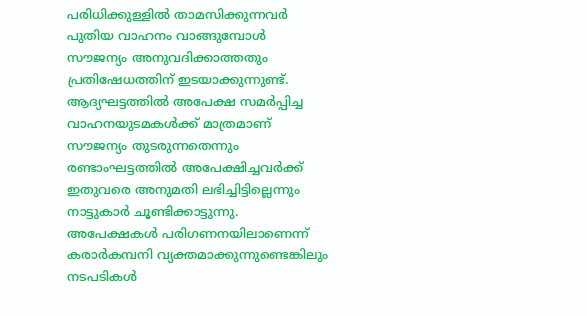പരിധിക്കുള്ളില്‍ താമസിക്കുന്നവര്‍ പുതിയ വാഹനം വാങ്ങുമ്പോള്‍ സൗജന്യം അനുവദിക്കാത്തതും പ്രതിഷേധത്തിന് ഇടയാക്കുന്നുണ്ട്. ആദ്യഘട്ടത്തില്‍ അപേക്ഷ സമര്‍പ്പിച്ച വാഹനയുടമകള്‍ക്ക് മാത്രമാണ് സൗജന്യം തുടരുന്നതെന്നും രണ്ടാംഘട്ടത്തില്‍ അപേക്ഷിച്ചവര്‍ക്ക് ഇതുവരെ അനുമതി ലഭിച്ചിട്ടില്ലെന്നും നാട്ടുകാര്‍ ചൂണ്ടിക്കാട്ടുന്നു. അപേക്ഷകള്‍ പരിഗണനയിലാണെന്ന് കരാര്‍കമ്പനി വ്യക്തമാക്കുന്നുണ്ടെങ്കിലും നടപടികള്‍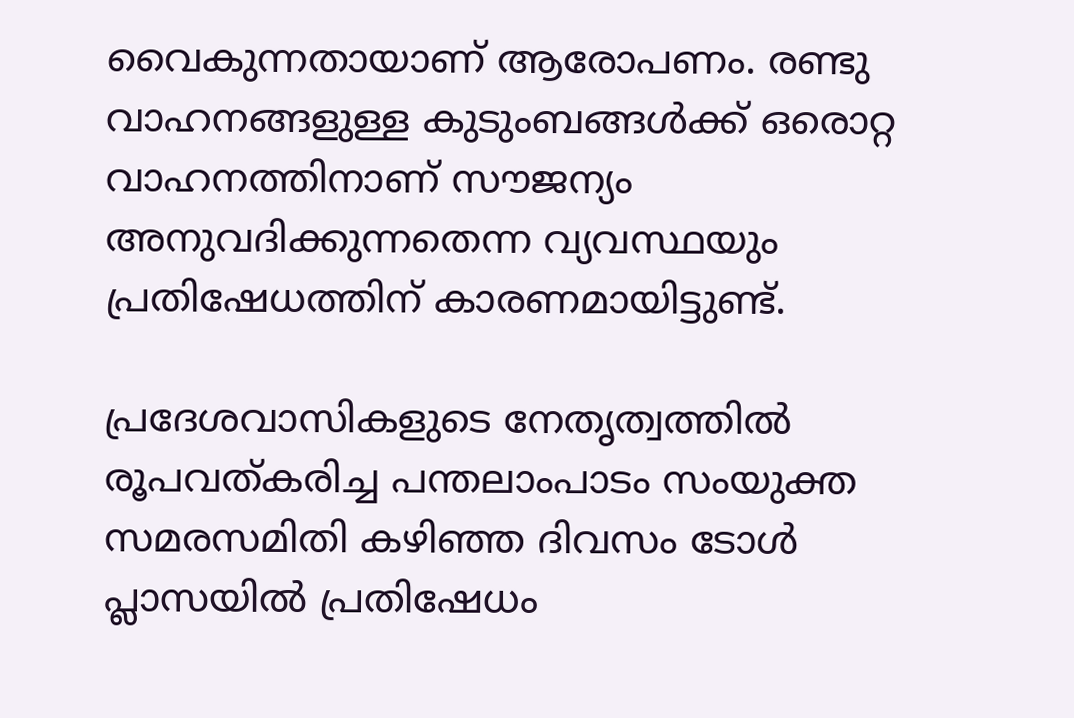വൈകുന്നതായാണ് ആരോപണം. രണ്ടു വാഹനങ്ങളുള്ള കുടുംബങ്ങള്‍ക്ക് ഒരൊറ്റ വാഹനത്തിനാണ് സൗജന്യം അനുവദിക്കുന്നതെന്ന വ്യവസ്ഥയും പ്രതിഷേധത്തിന് കാരണമായിട്ടുണ്ട്.

പ്രദേശവാസികളുടെ നേതൃത്വത്തില്‍ രൂപവത്കരിച്ച പന്തലാംപാടം സംയുക്ത സമരസമിതി കഴിഞ്ഞ ദിവസം ടോള്‍ പ്ലാസയില്‍ പ്രതിഷേധം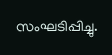സംഘടിപ്പിച്ചു.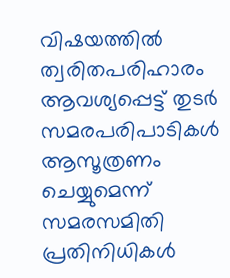വിഷയത്തില്‍ ത്വരിതപരിഹാരം ആവശ്യപ്പെട്ട് തുടര്‍ സമരപരിപാടികള്‍ ആസൂത്രണം ചെയ്യുമെന്ന് സമരസമിതി പ്രതിനിധികള്‍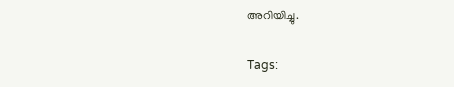അറിയിച്ചു.

Tags: